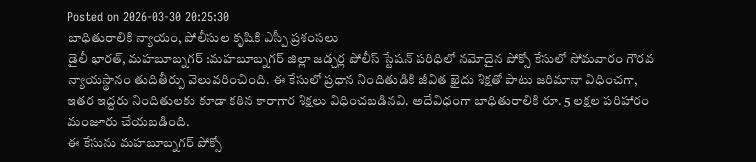Posted on 2026-03-30 20:25:30
బాధితురాలికి న్యాయం, పోలీసుల కృషికి ఎస్పీ ప్రశంసలు
డైలీ భారత్, మహబూబ్నగర్ :మహబూబ్నగర్ జిల్లా జడ్చర్ల పోలీస్ స్టేషన్ పరిధిలో నమోదైన పోక్సో కేసులో సోమవారం గౌరవ న్యాయస్థానం తుదితీర్పు వెలువరించింది. ఈ కేసులో ప్రధాన నిందితుడికి జీవిత ఖైదు శిక్షతో పాటు జరిమానా విధించగా, ఇతర ఇద్దరు నిందితులకు కూడా కఠిన కారాగార శిక్షలు విధించబడినవి. అదేవిధంగా బాధితురాలికి రూ. 5 లక్షల పరిహారం మంజూరు చేయబడింది.
ఈ కేసును మహబూబ్నగర్ పోక్సో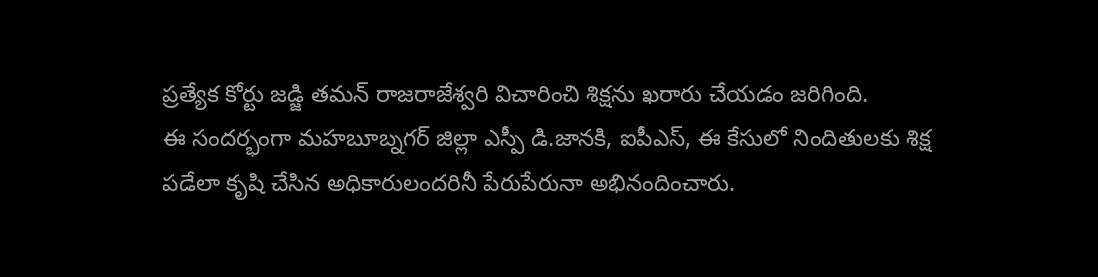ప్రత్యేక కోర్టు జడ్జి తమన్ రాజరాజేశ్వరి విచారించి శిక్షను ఖరారు చేయడం జరిగింది.
ఈ సందర్భంగా మహబూబ్నగర్ జిల్లా ఎస్పీ డి.జానకి, ఐపీఎస్, ఈ కేసులో నిందితులకు శిక్ష పడేలా కృషి చేసిన అధికారులందరినీ పేరుపేరునా అభినందించారు.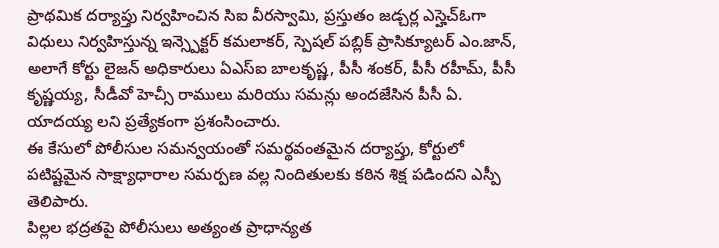ప్రాథమిక దర్యాప్తు నిర్వహించిన సిఐ వీరస్వామి, ప్రస్తుతం జడ్చర్ల ఎస్హెచ్ఓగా విధులు నిర్వహిస్తున్న ఇన్స్పెక్టర్ కమలాకర్, స్పెషల్ పబ్లిక్ ప్రాసిక్యూటర్ ఎం.జాన్, అలాగే కోర్టు లైజన్ అధికారులు ఏఎస్ఐ బాలకృష్ణ, పీసీ శంకర్, పీసీ రహీమ్, పీసీ కృష్ణయ్య, సీడీవో హెచ్సీ రాములు మరియు సమన్లు అందజేసిన పీసీ ఏ. యాదయ్య లని ప్రత్యేకంగా ప్రశంసించారు.
ఈ కేసులో పోలీసుల సమన్వయంతో సమర్థవంతమైన దర్యాప్తు, కోర్టులో పటిష్టమైన సాక్ష్యాధారాల సమర్పణ వల్ల నిందితులకు కఠిన శిక్ష పడిందని ఎస్పీ తెలిపారు.
పిల్లల భద్రతపై పోలీసులు అత్యంత ప్రాధాన్యత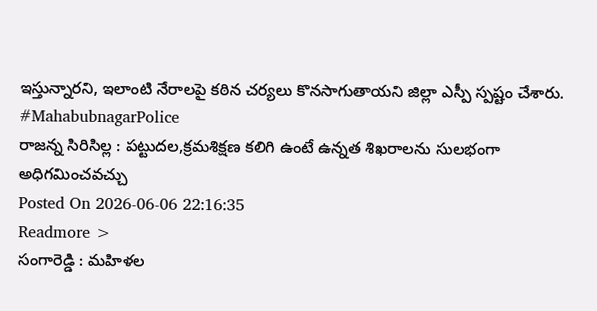ఇస్తున్నారని, ఇలాంటి నేరాలపై కఠిన చర్యలు కొనసాగుతాయని జిల్లా ఎస్పీ స్పష్టం చేశారు.
#MahabubnagarPolice
రాజన్న సిరిసిల్ల : పట్టుదల,క్రమశిక్షణ కలిగి ఉంటే ఉన్నత శిఖరాలను సులభంగా అధిగమించవచ్చు
Posted On 2026-06-06 22:16:35
Readmore >
సంగారెడ్డి : మహిళల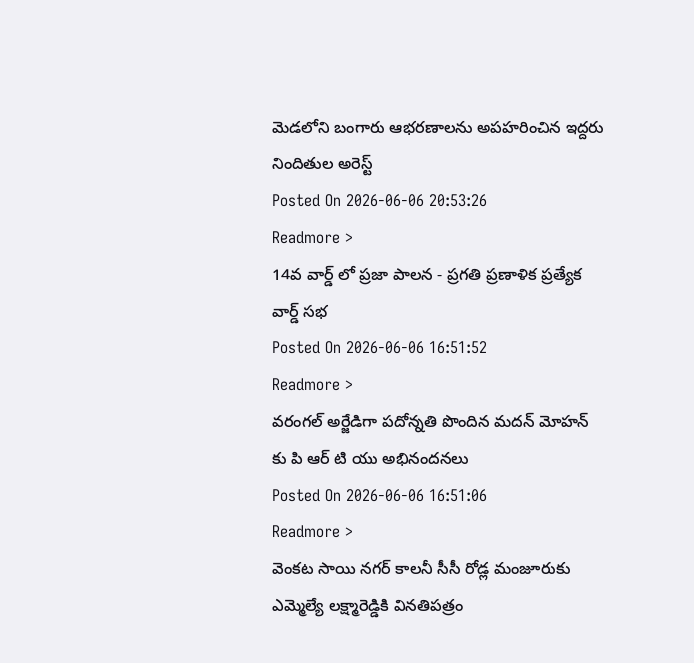మెడలోని బంగారు ఆభరణాలను అపహరించిన ఇద్దరు నిందితుల అరెస్ట్
Posted On 2026-06-06 20:53:26
Readmore >
14వ వార్డ్ లో ప్రజా పాలన - ప్రగతి ప్రణాళిక ప్రత్యేక వార్డ్ సభ
Posted On 2026-06-06 16:51:52
Readmore >
వరంగల్ అర్జేడిగా పదోన్నతి పొందిన మదన్ మోహన్ కు పి ఆర్ టి యు అభినందనలు
Posted On 2026-06-06 16:51:06
Readmore >
వెంకట సాయి నగర్ కాలనీ సీసీ రోడ్ల మంజూరుకు ఎమ్మెల్యే లక్ష్మారెడ్డికి వినతిపత్రం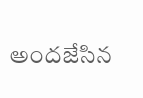అందజేసిన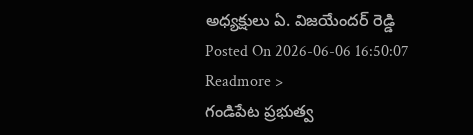అధ్యక్షులు ఏ. విజయేందర్ రెడ్డి
Posted On 2026-06-06 16:50:07
Readmore >
గండిపేట ప్రభుత్వ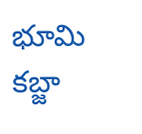భూమి కబ్జా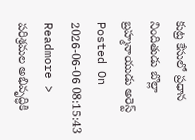కుట్ర కేసులో ప్రధాన నిందితుడు బొల్లా బ్రహ్మనాయుడు అరెస్ట్
Posted On 2026-06-06 08:15:43
Readmore >
పరిశ్రమల అభివృద్ధికి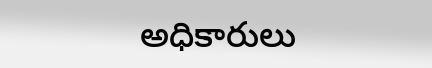అధికారులు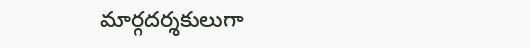మార్గదర్శకులుగా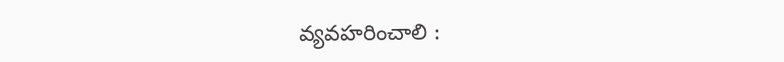వ్యవహరించాలి :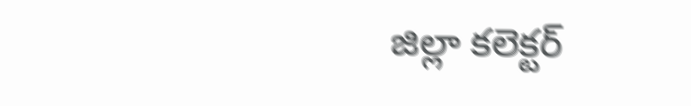జిల్లా కలెక్టర్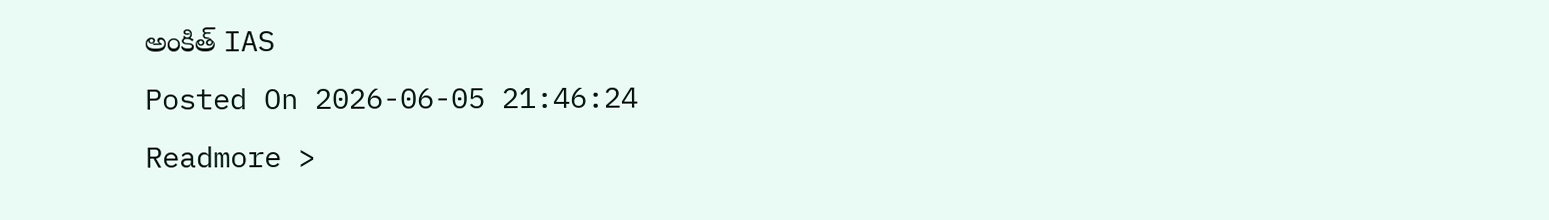అంకిత్ IAS
Posted On 2026-06-05 21:46:24
Readmore >